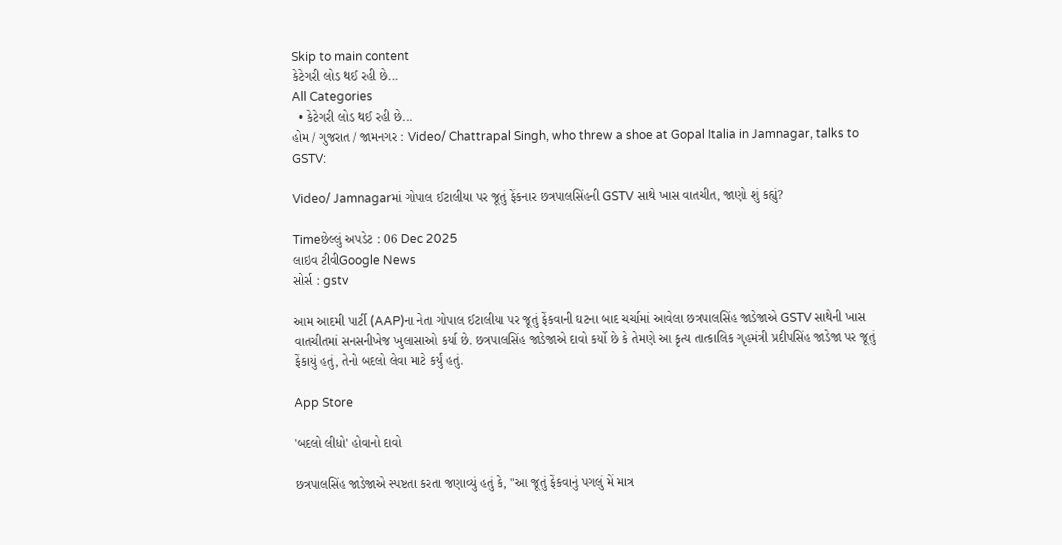Skip to main content
કેટેગરી લોડ થઈ રહી છે...
All Categories
  • કેટેગરી લોડ થઈ રહી છે...
હોમ / ગુજરાત / જામનગર : Video/ Chattrapal Singh, who threw a shoe at Gopal Italia in Jamnagar, talks to GSTV:

Video/ Jamnagarમાં ગોપાલ ઈટાલીયા પર જૂતું ફેંકનાર છત્રપાલસિંહની GSTV સાથે ખાસ વાતચીત, જાણો શું કહ્યું?

Timeછેલ્લું અપડેટ : 06 Dec 2025
લાઇવ ટીવીGoogle News
સોર્સ : gstv

આમ આદમી પાર્ટી (AAP)ના નેતા ગોપાલ ઈટાલીયા પર જૂતું ફેંકવાની ઘટના બાદ ચર્ચામાં આવેલા છત્રપાલસિંહ જાડેજાએ GSTV સાથેની ખાસ વાતચીતમાં સનસનીખેજ ખુલાસાઓ કર્યા છે. છત્રપાલસિંહ જાડેજાએ દાવો કર્યો છે કે તેમણે આ કૃત્ય તાત્કાલિક ગૃહમંત્રી પ્રદીપસિંહ જાડેજા પર જૂતું ફેંકાયું હતું, તેનો બદલો લેવા માટે કર્યું હતું.

App Store

'બદલો લીધો' હોવાનો દાવો

છત્રપાલસિંહ જાડેજાએ સ્પષ્ટતા કરતા જણાવ્યું હતું કે, "આ જૂતું ફેંકવાનું પગલું મેં માત્ર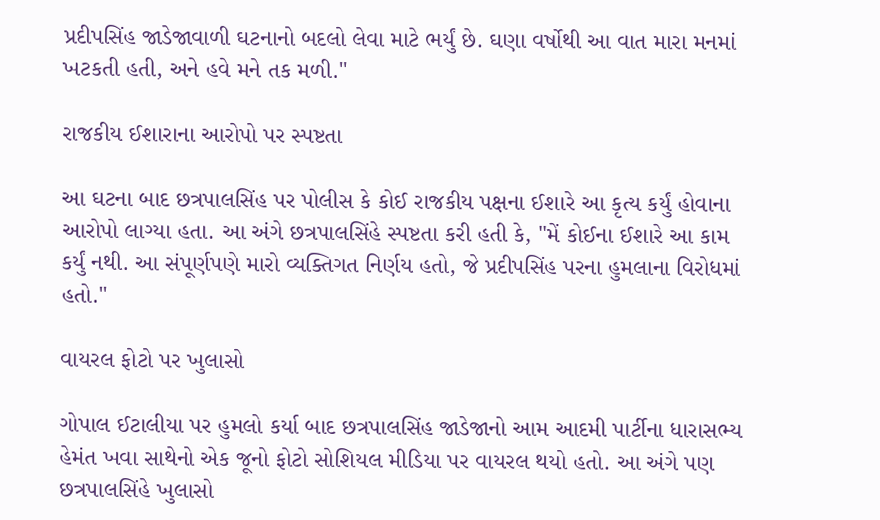પ્રદીપસિંહ જાડેજાવાળી ઘટનાનો બદલો લેવા માટે ભર્યું છે. ઘણા વર્ષોથી આ વાત મારા મનમાં ખટકતી હતી, અને હવે મને તક મળી."

રાજકીય ઈશારાના આરોપો પર સ્પષ્ટતા

આ ઘટના બાદ છત્રપાલસિંહ પર પોલીસ કે કોઈ રાજકીય પક્ષના ઈશારે આ કૃત્ય કર્યું હોવાના આરોપો લાગ્યા હતા. આ અંગે છત્રપાલસિંહે સ્પષ્ટતા કરી હતી કે, "મેં કોઈના ઈશારે આ કામ કર્યું નથી. આ સંપૂર્ણપણે મારો વ્યક્તિગત નિર્ણય હતો, જે પ્રદીપસિંહ પરના હુમલાના વિરોધમાં હતો."

વાયરલ ફોટો પર ખુલાસો

ગોપાલ ઈટાલીયા પર હુમલો કર્યા બાદ છત્રપાલસિંહ જાડેજાનો આમ આદમી પાર્ટીના ધારાસભ્ય હેમંત ખવા સાથેનો એક જૂનો ફોટો સોશિયલ મીડિયા પર વાયરલ થયો હતો. આ અંગે પણ છત્રપાલસિંહે ખુલાસો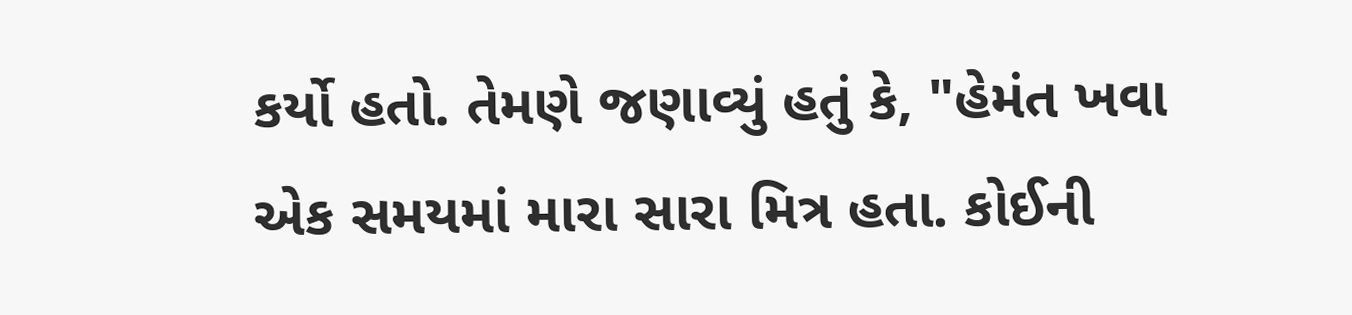કર્યો હતો. તેમણે જણાવ્યું હતું કે, "હેમંત ખવા એક સમયમાં મારા સારા મિત્ર હતા. કોઈની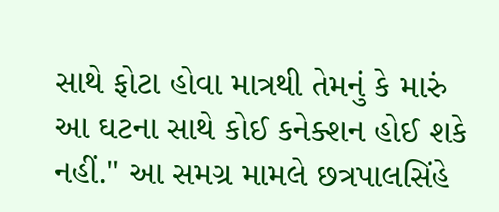સાથે ફોટા હોવા માત્રથી તેમનું કે મારું આ ઘટના સાથે કોઈ કનેક્શન હોઈ શકે નહીં." આ સમગ્ર મામલે છત્રપાલસિંહે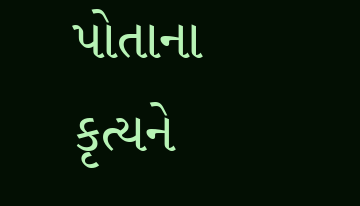પોતાના કૃત્યને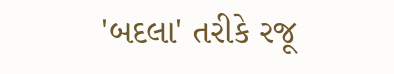'બદલા' તરીકે રજૂ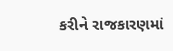કરીને રાજકારણમાં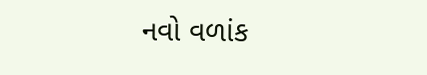નવો વળાંક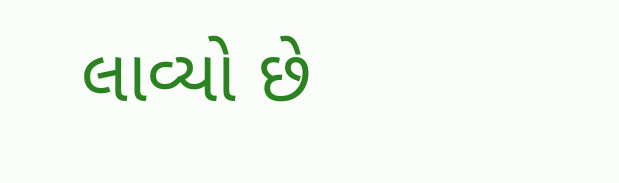લાવ્યો છે